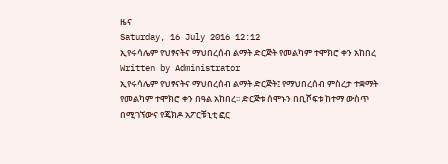ዜና
Saturday, 16 July 2016 12:12
ኢየሩሳሌም የህፃናትና ማህበረሰብ ልማት ድርጅት የመልካም ተሞክሮ ቀን አከበረ
Written by Administrator
ኢየሩሳሌም የህፃናትና ማህበረሰብ ልማት ድርጅት፤ የማህበረሰብ ምስረታ ተቋማት የመልካም ተሞክሮ ቀን በዓል አከበረ፡፡ ድርጅቱ ሰሞኑን በቢሾፍቱ ከተማ ውስጥ በሚገኘውና የጄክዶ አፖርቹኒቲ ፎር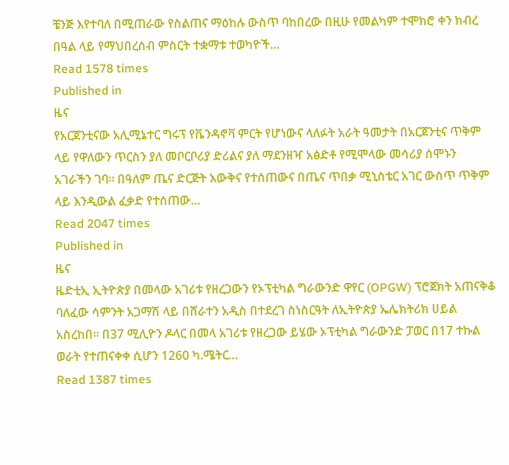ቼንጅ እየተባለ በሚጠራው የስልጠና ማዕከሉ ውስጥ ባከበረው በዚሁ የመልካም ተሞክሮ ቀን ክብረ በዓል ላይ የማህበረሰብ ምስርት ተቋማቱ ተወካዮች…
Read 1578 times
Published in
ዜና
የአርጀንቲናው አሊሚኔተር ግሩፕ የቬንዳኖቫ ምርት የሆነውና ላለፉት አራት ዓመታት በአርጀንቲና ጥቅም ላይ የዋለውን ጥርስን ያለ መቦርቦሪያ ድሪልና ያለ ማደንዘዣ አፅድቶ የሚሞላው መሳሪያ ሰሞኑን አገራችን ገባ፡፡ በዓለም ጤና ድርጅት እውቅና የተሰጠውና በጤና ጥበቃ ሚኒስቴር አገር ውስጥ ጥቅም ላይ እንዲውል ፈቃድ የተሰጠው…
Read 2047 times
Published in
ዜና
ዜድቲኢ ኢትዮጵያ በመላው አገሪቱ የዘረጋውን የኦፕቲካል ግራውንድ ዋየር (OPGW) ፕሮጀክት አጠናቅቆ ባለፈው ሳምንት አጋማሽ ላይ በሸራተን አዲስ በተደረገ ስነስርዓት ለኢትዮጵያ ኤሌክትሪክ ሀይል አስረከበ፡፡ በ37 ሚሊዮን ዶላር በመላ አገሪቱ የዘረጋው ይሄው ኦፕቲካል ግራውንድ ፓወር በ17 ተኩል ወራት የተጠናቀቀ ሲሆን 1260 ካ.ሜትር…
Read 1387 times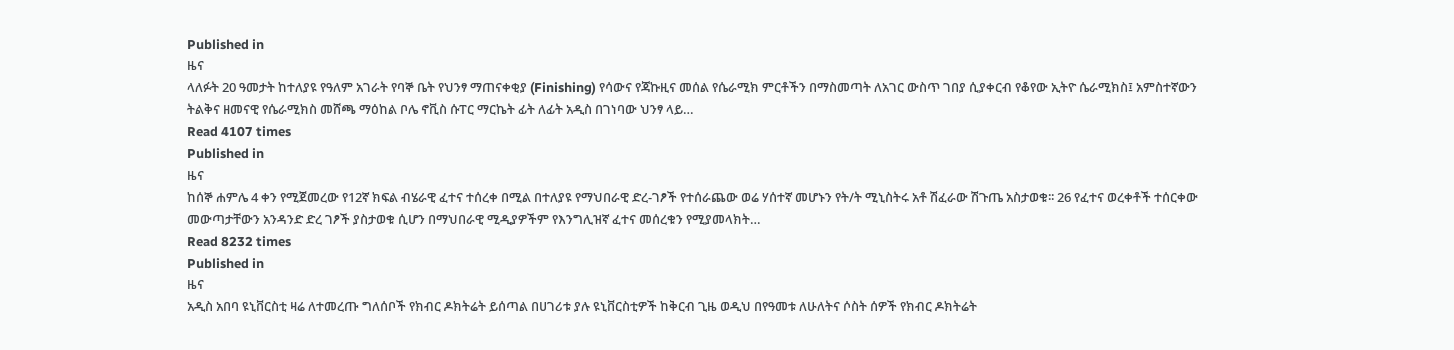Published in
ዜና
ላለፉት 20 ዓመታት ከተለያዩ የዓለም አገራት የባኞ ቤት የህንፃ ማጠናቀቂያ (Finishing) የሳውና የጃኩዚና መሰል የሴራሚክ ምርቶችን በማስመጣት ለአገር ውስጥ ገበያ ሲያቀርብ የቆየው ኢትዮ ሴራሚክስ፤ አምስተኛውን ትልቅና ዘመናዊ የሴራሚክስ መሸጫ ማዕከል ቦሌ ኖቪስ ሱፐር ማርኬት ፊት ለፊት አዲስ በገነባው ህንፃ ላይ…
Read 4107 times
Published in
ዜና
ከሰኞ ሐምሌ 4 ቀን የሚጀመረው የ12ኛ ክፍል ብሄራዊ ፈተና ተሰረቀ በሚል በተለያዩ የማህበራዊ ድረ-ገፆች የተሰራጨው ወሬ ሃሰተኛ መሆኑን የት/ት ሚኒስትሩ አቶ ሽፈራው ሽጉጤ አስታወቁ፡፡ 26 የፈተና ወረቀቶች ተሰርቀው መውጣታቸውን አንዳንድ ድረ ገፆች ያስታወቁ ሲሆን በማህበራዊ ሚዲያዎችም የእንግሊዝኛ ፈተና መሰረቁን የሚያመላክት…
Read 8232 times
Published in
ዜና
አዲስ አበባ ዩኒቨርስቲ ዛሬ ለተመረጡ ግለሰቦች የክብር ዶክትሬት ይሰጣል በሀገሪቱ ያሉ ዩኒቨርስቲዎች ከቅርብ ጊዜ ወዲህ በየዓመቱ ለሁለትና ሶስት ሰዎች የክብር ዶክትሬት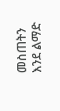መስጠትን እንደ ልማድ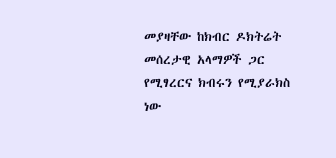መያዛቸው ከክብር ዶክትሬት መሰረታዊ አላማዎች ጋር የሚፃረርና ክብሩን የሚያራክስ ነው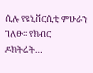ሲሉ የዩኒቨርሲቲ ምሁራን ገለፁ፡፡ የክብር ዶክትሬት…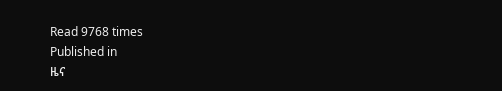Read 9768 times
Published in
ዜና